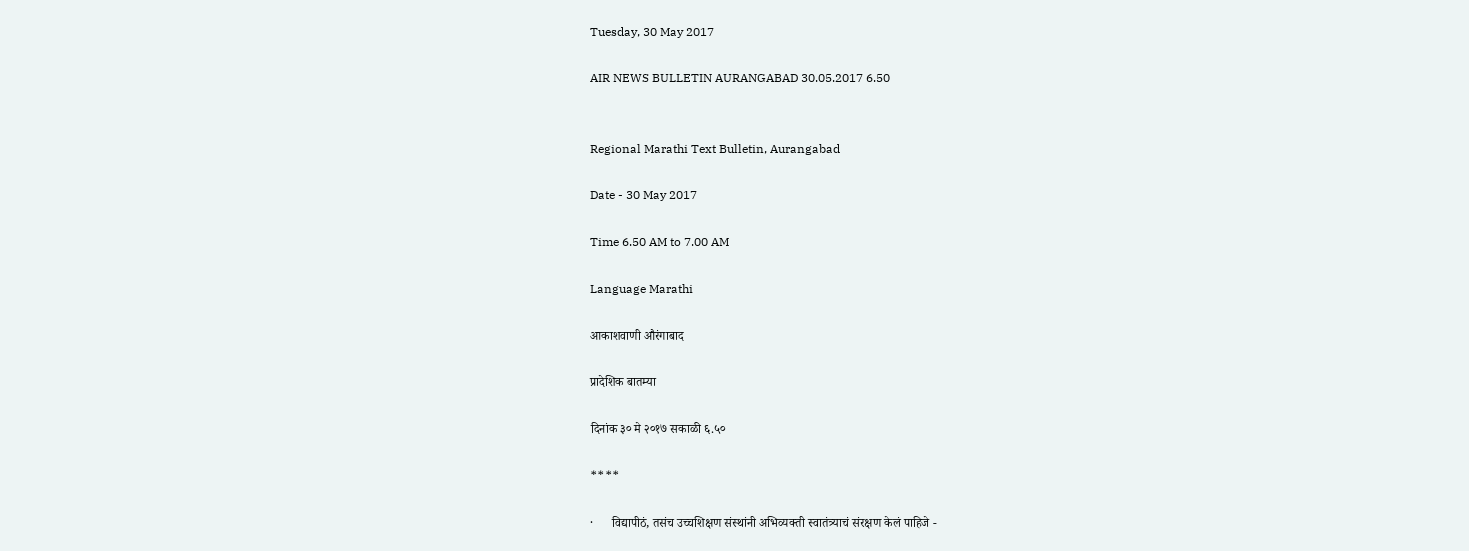Tuesday, 30 May 2017

AIR NEWS BULLETIN AURANGABAD 30.05.2017 6.50


Regional Marathi Text Bulletin, Aurangabad

Date - 30 May 2017

Time 6.50 AM to 7.00 AM

Language Marathi

आकाशवाणी औरंगाबाद

प्रादेशिक बातम्या

दिनांक ३० मे २०१७ सकाळी ६.५०

****

·      विद्यापीठं, तसंच उच्चशिक्षण संस्थांनी अभिव्यक्ती स्वातंत्र्याचं संरक्षण केलं पाहिजे -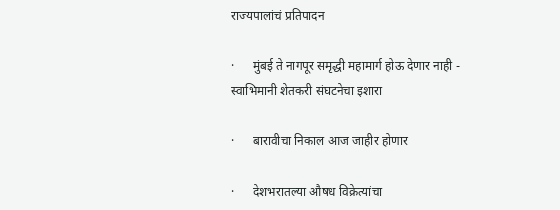राज्यपालांचं प्रतिपादन

·      मुंबई ते नागपूर समृद्धी महामार्ग होऊ देणार नाही - स्वाभिमानी शेतकरी संघटनेचा इशारा

·      बारावीचा निकाल आज जाहीर होणार

·      देशभरातल्या औषध विक्रेत्यांचा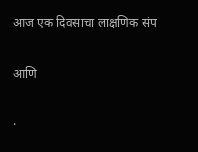आज एक दिवसाचा लाक्षणिक संप

आणि

·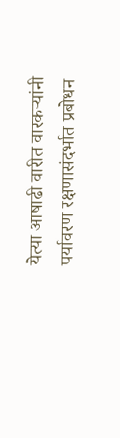येत्या आषाढी वारीत वारकऱ्यांनी पर्यावरण रक्षणासंदर्भात प्रबोधन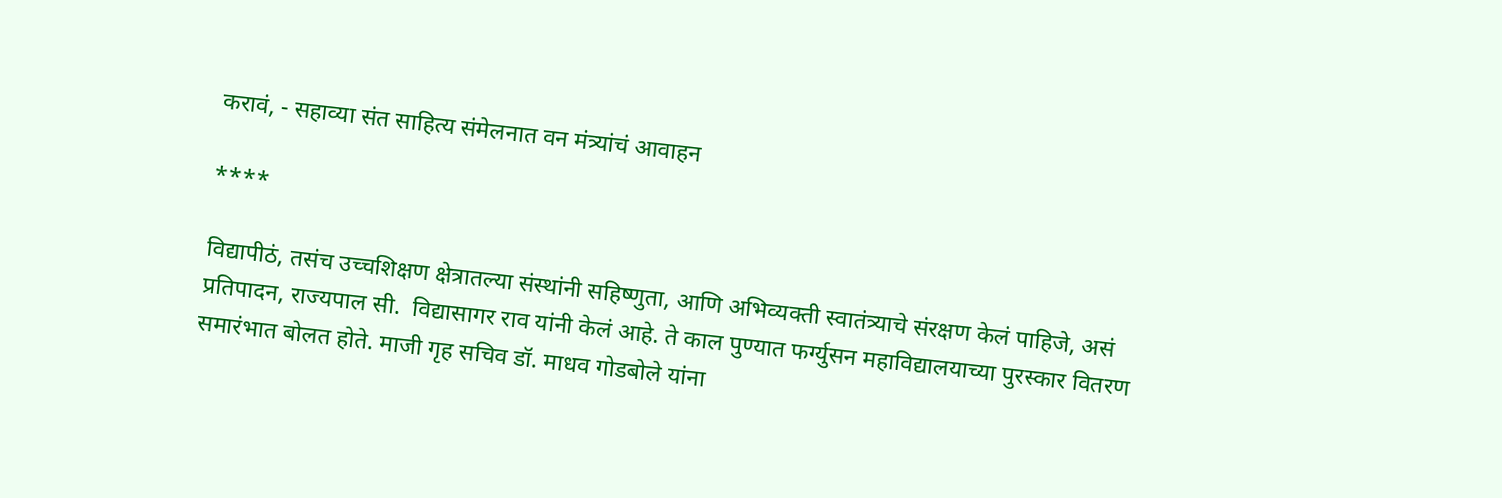करावं, - सहाव्या संत साहित्य संमेलनात वन मंत्र्यांचं आवाहन

****

विद्यापीठं, तसंच उच्चशिक्षण क्षेत्रातल्या संस्थांनी सहिष्णुता, आणि अभिव्यक्ती स्वातंत्र्याचे संरक्षण केलं पाहिजे, असं प्रतिपादन, राज्यपाल सी.  विद्यासागर राव यांनी केलं आहे. ते काल पुण्यात फर्ग्युसन महाविद्यालयाच्या पुरस्कार वितरण समारंभात बोलत होते. माजी गृह सचिव डॉ. माधव गोडबोले यांना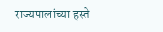राज्यपालांच्या हस्ते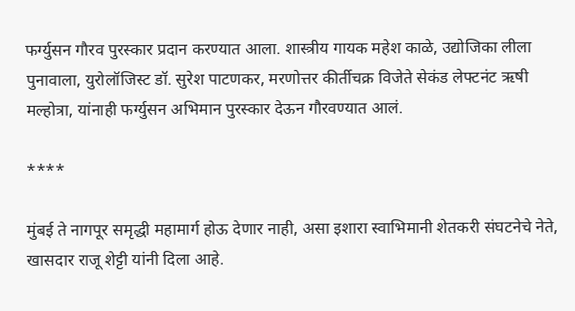फर्ग्युसन गौरव पुरस्कार प्रदान करण्यात आला. शास्त्रीय गायक महेश काळे, उद्योजिका लीला पुनावाला, युरोलॉजिस्ट डॉ. सुरेश पाटणकर, मरणोत्तर कीर्तीचक्र विजेते सेकंड लेफ्टनंट ऋषी मल्होत्रा, यांनाही फर्ग्युसन अभिमान पुरस्कार देऊन गौरवण्यात आलं.

****

मुंबई ते नागपूर समृद्धी महामार्ग होऊ देणार नाही, असा इशारा स्वाभिमानी शेतकरी संघटनेचे नेते, खासदार राजू शेट्टी यांनी दिला आहे.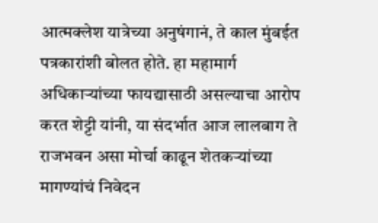आत्मक्लेश यात्रेच्या अनुषंगानं, ते काल मुंबईत पत्रकारांशी बोलत होते. हा महामार्ग अधिकाऱ्यांच्या फायद्यासाठी असल्याचा आरोप करत शेट्टी यांनी, या संदर्भात आज लालबाग ते राजभवन असा मोर्चा काढून शेतकऱ्यांच्या मागण्यांचं निवेदन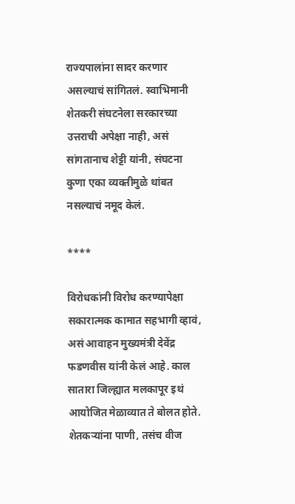राज्यपालांना सादर करणार असल्याचं सांगितलं. स्वाभिमानी शेतकरी संघटनेला सरकारच्या उत्तराची अपेक्षा नाही, असं सांगतानाच शेट्टी यांनी, संघटना कुणा एका व्यक्तीमुळे थांबत नसल्याचं नमूद केलं.

****

विरोधकांनी विरोध करण्यापेक्षा सकारात्मक कामात सहभागी व्हावं, असं आवाहन मुख्यमंत्री देवेंद्र फडणवीस यांनी केलं आहे. काल सातारा जिल्ह्यात मलकापूर इथं आयोजित मेळाव्यात ते बोलत होते. शेतकऱ्यांना पाणी, तसंच वीज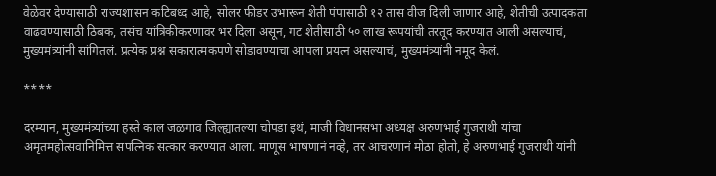वेळेवर देण्यासाठी राज्यशासन कटिबध्द आहे, सोलर फीडर उभारून शेती पंपासाठी १२ तास वीज दिली जाणार आहे, शेतीची उत्पादकता वाढवण्यासाठी ठिबक, तसंच यांत्रिकीकरणावर भर दिला असून, गट शेतीसाठी ५० लाख रूपयांची तरतूद करण्यात आली असल्याचं, मुख्यमंत्र्यांनी सांगितलं. प्रत्येक प्रश्न सकारात्मकपणे सोडावण्याचा आपला प्रयत्न असल्याचं, मुख्यमंत्र्यांनी नमूद केलं.

****

दरम्यान, मुख्यमंत्र्यांच्या हस्ते काल जळगाव जिल्ह्यातल्या चोपडा इथं, माजी विधानसभा अध्यक्ष अरुणभाई गुजराथी यांचा अमृतमहोत्सवानिमित्त सपत्निक सत्कार करण्यात आला. माणूस भाषणानं नव्हे, तर आचरणानं मोठा होतो, हे अरुणभाई गुजराथी यांनी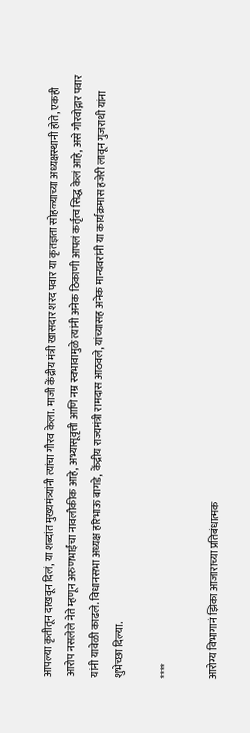आपल्या कृतीतून दाखवून दिलं, या शब्दांत मुख्यमंत्र्यांनी त्यांचा गौरव केला. माजी केंद्रीय मंत्री खासदार शरद पवार या कृतज्ञता सोहळ्याच्या अध्यक्षस्थानी होते, एकही आरोप नसलेले नेते म्हणून अरुणभाईंचा नावलौकीक आहे, अभ्यासूवृत्ती आणि नम्र स्वभावामुळे त्यांनी अनेक ठिकाणी आपलं कर्तृत्व सिद्ध केलं आहे, असे गौरवोद्गार पवार यांनी यावेळी काढले. विधानसभा अध्यक्ष हरिभाऊ बागडे, केंद्रीय राज्यमंत्री रामदास आठवले, यांच्यासह अनेक मान्यवरांनी या कार्यक्रमास हजेरी लावून गुजराथी यांना शुभेच्छा दिल्या.

****

आरोग्य विभागानं झिका आजाराच्या प्रतिबंधात्मक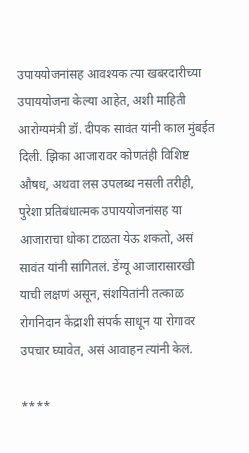उपाययोजनांसह आवश्यक त्या खबरदारीच्या उपाययोजना केल्या आहेत, अशी माहिती आरोग्यमंत्री डॉ. दीपक सावंत यांनी काल मुंबईत दिली. झिका आजारावर कोणतंही विशिष्ट औषध, अथवा लस उपलब्ध नसली तरीही, पुरेशा प्रतिबंधात्मक उपाययोजनांसह या आजाराचा धोका टाळता येऊ शकतो, असं सावंत यांनी सांगितलं. डेंग्यू आजारासारखी याची लक्षणं असून, संशयितांनी तत्काळ रोगनिदान केंद्राशी संपर्क साधून या रोगावर उपचार घ्यावेत, असं आवाहन त्यांनी केलं.

****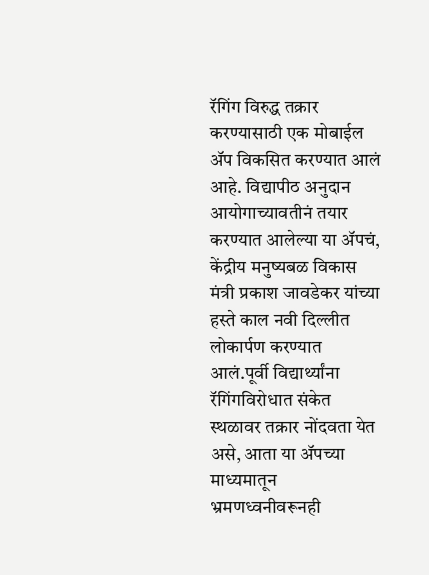रॅगिंग विरुद्ध तक्रार करण्यासाठी एक मोबाईल ॲप विकसित करण्यात आलं आहे. विद्यापीठ अनुदान आयोगाच्यावतीनं तयार करण्यात आलेल्या या ॲपचं, केंद्रीय मनुष्यबळ विकास मंत्री प्रकाश जावडेकर यांच्या हस्ते काल नवी दिल्लीत लोकार्पण करण्यात आलं.पूर्वी विद्यार्थ्यांना रॅगिंगविरोधात संकेत स्थळावर तक्रार नोंदवता येत असे, आता या ॲपच्या माध्यमातून भ्रमणध्वनीवरूनही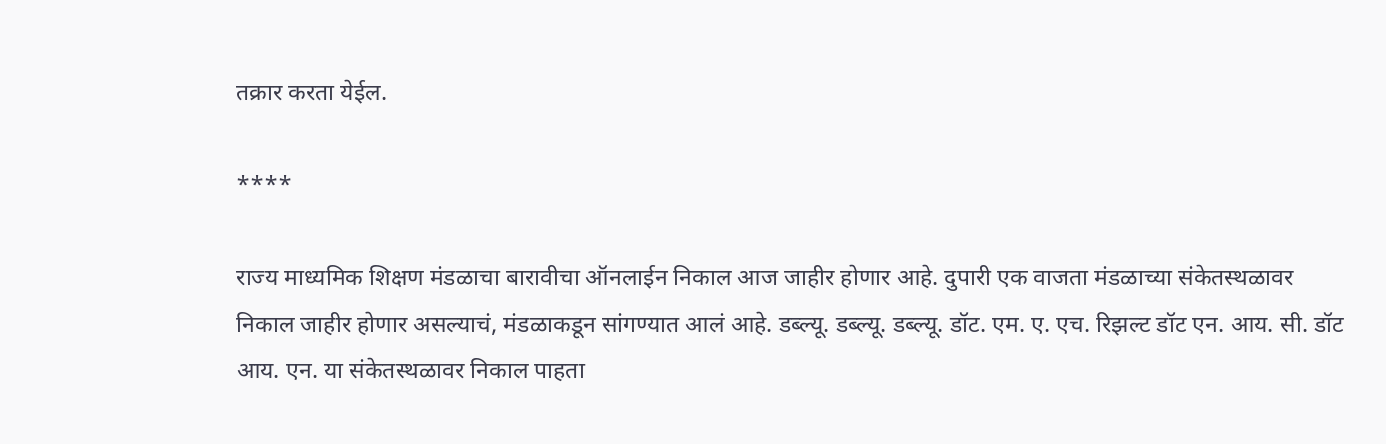तक्रार करता येईल.

****

राज्य माध्यमिक शिक्षण मंडळाचा बारावीचा ऑनलाईन निकाल आज जाहीर होणार आहे. दुपारी एक वाजता मंडळाच्या संकेतस्थळावर निकाल जाहीर होणार असल्याचं, मंडळाकडून सांगण्यात आलं आहे. डब्ल्यू. डब्ल्यू. डब्ल्यू. डॉट. एम. ए. एच. रिझल्ट डॉट एन. आय. सी. डॉट आय. एन. या संकेतस्थळावर निकाल पाहता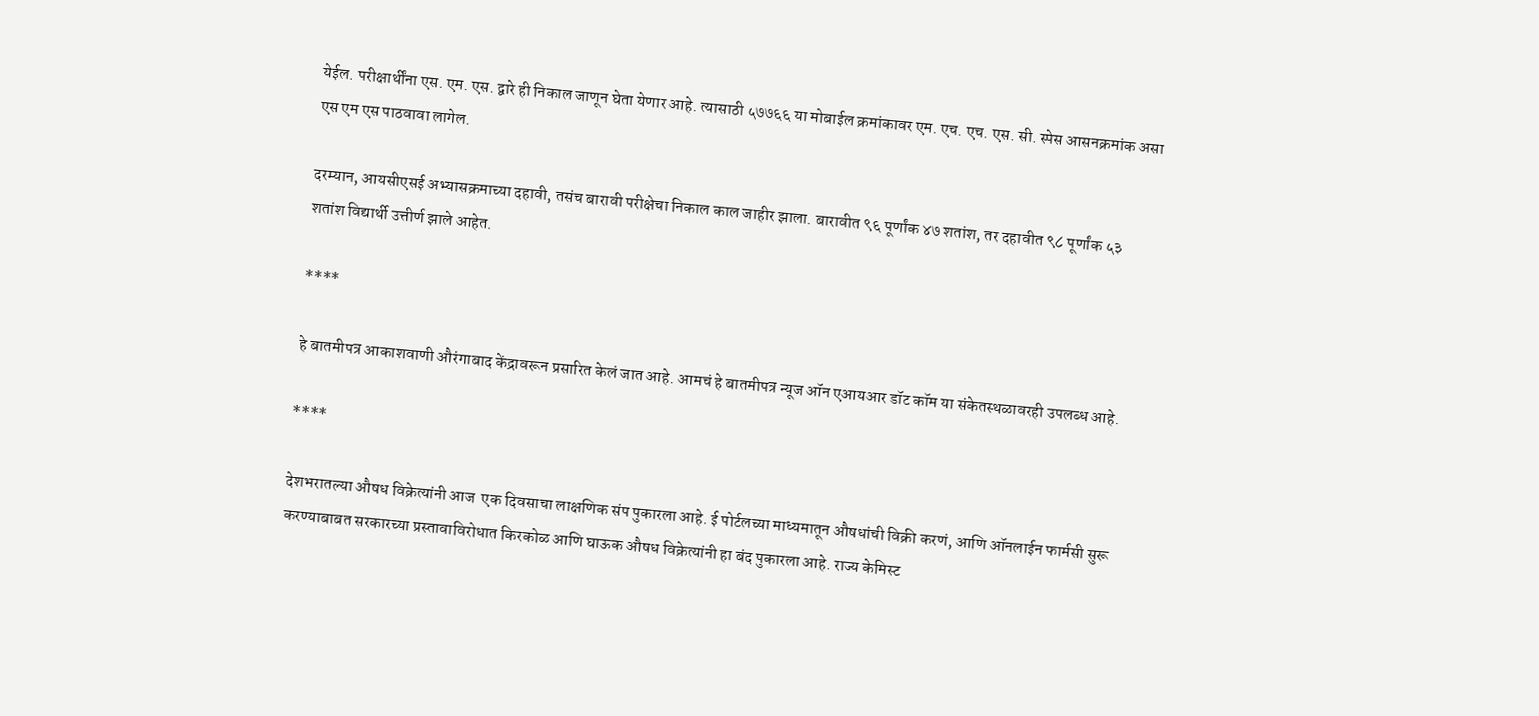येईल. परीक्षार्थींना एस. एम. एस. द्वारे ही निकाल जाणून घेता येणार आहे. त्यासाठी ५७७६६ या मोबाईल क्रमांकावर एम. एच. एच. एस. सी. स्पेस आसनक्रमांक असा एस एम एस पाठवावा लागेल.

दरम्यान, आयसीएसई अभ्यासक्रमाच्या दहावी, तसंच बारावी परीक्षेचा निकाल काल जाहीर झाला. बारावीत ९६ पूर्णांक ४७ शतांश, तर दहावीत ९८ पूर्णांक ५३ शतांश विद्यार्थी उत्तीर्ण झाले आहेत.

****

हे बातमीपत्र आकाशवाणी औरंगाबाद केंद्रावरून प्रसारित केलं जात आहे. आमचं हे बातमीपत्र न्यूज ऑन एआयआर डॉट कॉम या संकेतस्थळावरही उपलब्ध आहे.

****

देशभरातल्या औषध विक्रेत्यांनी आज  एक दिवसाचा लाक्षणिक संप पुकारला आहे. ई पोर्टलच्या माध्यमातून औषधांची विक्री करणं, आणि ऑनलाईन फार्मसी सुरू करण्याबाबत सरकारच्या प्रस्तावाविरोधात किरकोळ आणि घाऊक औषध विक्रेत्यांनी हा बंद पुकारला आहे. राज्य केमिस्ट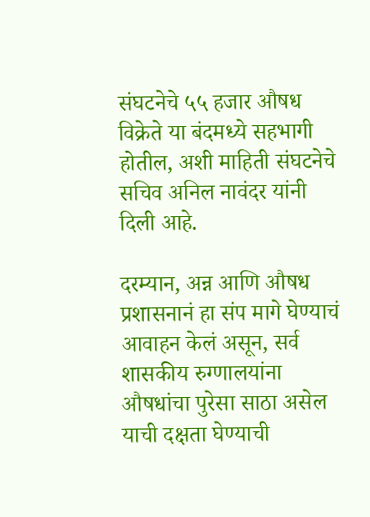संघटनेचे ५५ हजार औषध विक्रेते या बंदमध्ये सहभागी होतील, अशी माहिती संघटनेचे सचिव अनिल नावंदर यांनी दिली आहे.

दरम्यान, अन्न आणि औषध प्रशासनानं हा संप मागे घेण्याचं आवाहन केलं असून, सर्व शासकीय रुग्णालयांना औषधांचा पुरेसा साठा असेल याची दक्षता घेण्याची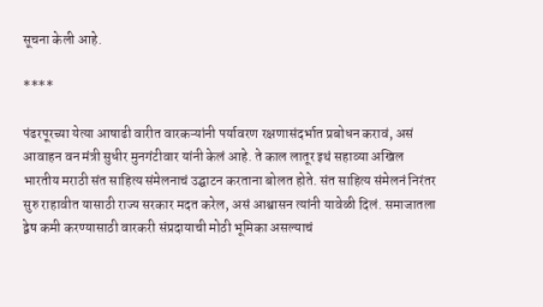सूचना केली आहे.

****

पंढरपूरच्या येत्या आषाढी वारीत वारकऱ्यांनी पर्यावरण रक्षणासंदर्भात प्रबोधन करावं, असं आवाहन वन मंत्री सुधीर मुनगंटीवार यांनी केलं आहे. ते काल लातूर इथं सहाव्या अखिल भारतीय मराठी संत साहित्य संमेलनाचं उद्घाटन करताना बोलत होते. संत साहित्य संमेलनं निरंतर सुरु राहावीत यासाठी राज्य सरकार मदत करेल, असं आश्वासन त्यांनी यावेळी दिलं. समाजातला द्वेष कमी करण्यासाठी वारकरी संप्रदायाची मोठी भूमिका असल्याचं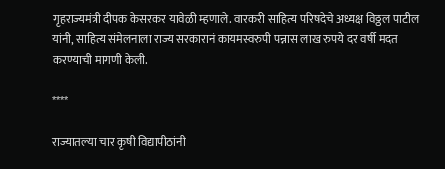गृहराज्यमंत्री दीपक केसरकर यावेळी म्हणाले. वारकरी साहित्य परिषदेचे अध्यक्ष विठ्ठल पाटील यांनी, साहित्य संमेलनाला राज्य सरकारानं कायमस्वरुपी पन्नास लाख रुपये दर वर्षी मदत करण्याची मागणी केली.

****

राज्यातल्या चार कृषी विद्यापीठांनी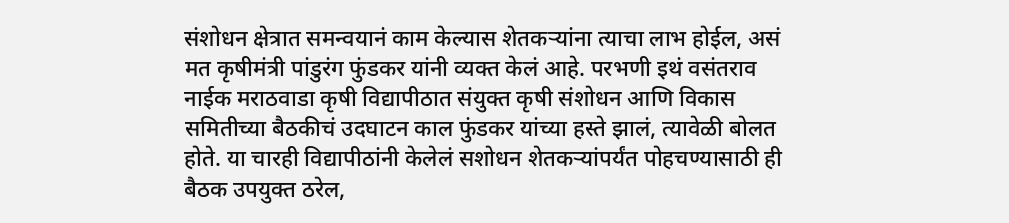संशोधन क्षेत्रात समन्वयानं काम केल्यास शेतकऱ्यांना त्याचा लाभ होईल, असं मत कृषीमंत्री पांडुरंग फुंडकर यांनी व्यक्त केलं आहे. परभणी इथं वसंतराव नाईक मराठवाडा कृषी विद्यापीठात संयुक्त कृषी संशोधन आणि विकास समितीच्या बैठकीचं उदघाटन काल फुंडकर यांच्या हस्ते झालं, त्यावेळी बोलत होते. या चारही विद्यापीठांनी केलेलं सशोधन शेतकऱ्यांपर्यंत पोहचण्यासाठी ही बैठक उपयुक्त ठरेल,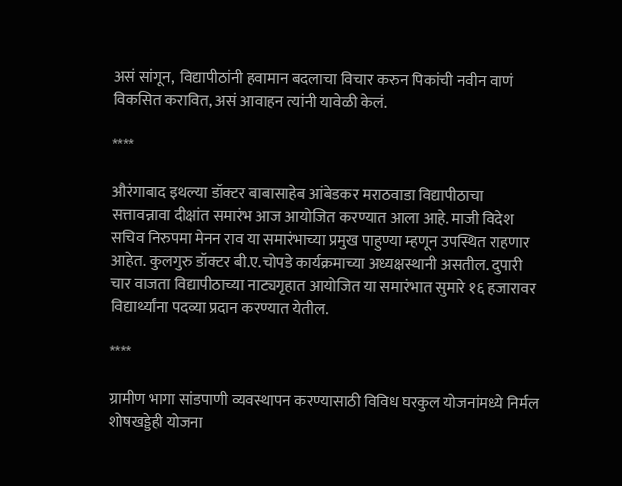असं सांगून,  विद्यापीठांनी हवामान बदलाचा विचार करुन पिकांची नवीन वाणं विकसित करावित, असं आवाहन त्यांनी यावेळी केलं.

****

औरंगाबाद इथल्या डॉक्टर बाबासाहेब आंबेडकर मराठवाडा विद्यापीठाचा सत्तावन्नावा दीक्षांत समारंभ आज आयोजित करण्यात आला आहे. माजी विदेश सचिव निरुपमा मेनन राव या समारंभाच्या प्रमुख पाहुण्या म्हणून उपस्थित राहणार आहेत. कुलगुरु डॉक्टर बी.ए.चोपडे कार्यक्रमाच्या अध्यक्षस्थानी असतील. दुपारी चार वाजता विद्यापीठाच्या नाट्यगृहात आयोजित या समारंभात सुमारे १६ हजारावर विद्यार्थ्यांना पदव्या प्रदान करण्यात येतील.

****

ग्रामीण भागा सांडपाणी व्यवस्थापन करण्यासाठी विविध घरकुल योजनांमध्ये निर्मल शोषखड्डेही योजना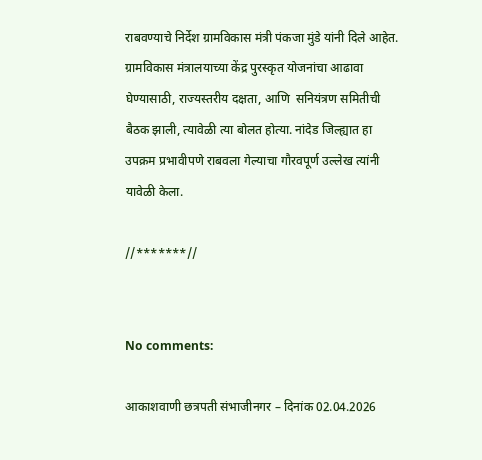राबवण्याचे निर्देश ग्रामविकास मंत्री पंकजा मुंडे यांनी दिले आहेत. ग्रामविकास मंत्रालयाच्या केंद्र पुरस्कृत योजनांचा आढावा घेण्यासाठी, राज्यस्तरीय दक्षता, आणि  सनियंत्रण समितीची बैठक झाली, त्यावेळी त्या बोलत होत्या. नांदेड जिल्ह्यात हा उपक्रम प्रभावीपणे राबवला गेल्याचा गौरवपूर्ण उल्लेख त्यांनी यावेळी केला.

//*******//


No comments:

आकाशवाणी छत्रपती संभाजीनगर – दिनांक 02.04.2026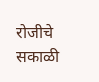रोजीचे सकाळी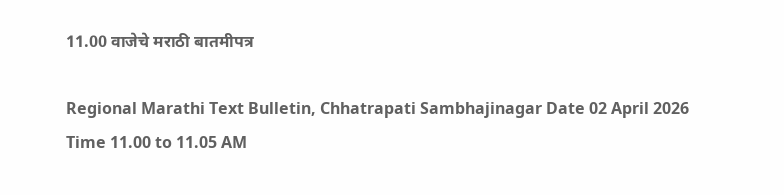11.00 वाजेचे मराठी बातमीपत्र

Regional Marathi Text Bulletin, Chhatrapati Sambhajinagar Date 02 April 2026 Time 11.00 to 11.05 AM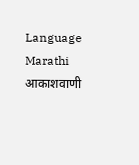Language Marathi आकाशवाणी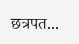छत्रपत...